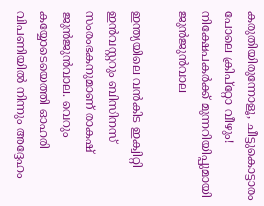കരുതിയിരുന്നോളൂ, ചീട്ടുകൊട്ടാരം പോലെ ക്രിപ്‌റ്റോ വീഴും! നിക്ഷേപകര്‍ക്ക് മുന്നറിയിപ്പുമായി ജുന്‍ജുന്‍വാല

ഇന്ത്യയിലെ വന്‍കിട ഇക്വിറ്റി ഇന്‍വസ്റ്ററും ബിസിനസ് സംരംഭകനുമാണ് രാകഷ് ജുന്‍ജുന്‍വാല. വെറും കയ്യോടെയെത്തി ഓഹരി വിപണിയില്‍ നിന്നും അദ്ദേഹം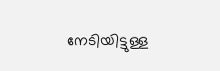നേടിയിട്ടുള്ള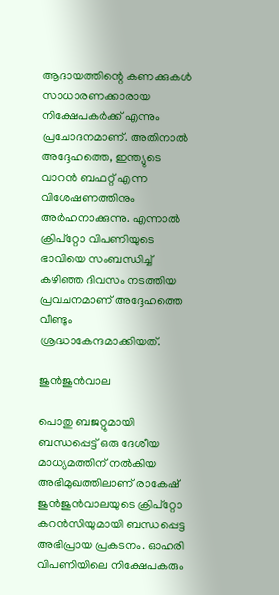ആദായത്തിന്റെ കണക്കുകള്‍ സാധാരണക്കാരായ നിക്ഷേപകര്‍ക്ക് എന്നും പ്രചോദനമാണ്. അതിനാല്‍ അദ്ദേഹത്തെ, ഇന്ത്യുടെ വാറന്‍ ബഫറ്റ് എന്ന വിശേഷണത്തിനും അര്‍ഹനാക്കുന്നു. എന്നാല്‍ ക്രിപ്‌റ്റോ വിപണിയുടെ ഭാവിയെ സംബന്ധിച്ച് കഴിഞ്ഞ ദിവസം നടത്തിയ പ്രവചനമാണ് അദ്ദേഹത്തെ വീണ്ടും ശ്രദ്ധാകേന്ദമാക്കിയത്.

ജുന്‍ജുന്‍വാല

പൊതു ബജറ്റുമായി ബന്ധപ്പെട്ട് ഒരു ദേശീയ മാധ്യമത്തിന് നല്‍കിയ അഭിമുഖത്തിലാണ് രാകേഷ് ജുന്‍ജുന്‍വാലയുടെ ക്രിപ്‌റ്റോ കറന്‍സിയുമായി ബന്ധപ്പെട്ട അഭിപ്രായ പ്രകടനം. ഓഹരി വിപണിയിലെ നിക്ഷേപകരും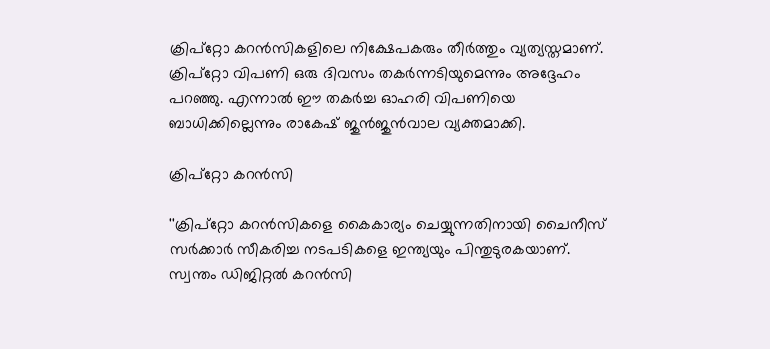ക്രിപ്‌റ്റോ കറന്‍സികളിലെ നിക്ഷേപകരും തീര്‍ത്തും വ്യത്യസ്തമാണ്. ക്രിപ്‌റ്റോ വിപണി ഒരു ദിവസം തകര്‍ന്നടിയുമെന്നും അദ്ദേഹം പറഞ്ഞു. എന്നാല്‍ ഈ തകര്‍ച്ച ഓഹരി വിപണിയെ ബാധിക്കില്ലെന്നും രാകേഷ് ജുന്‍ജുന്‍വാല വ്യക്തമാക്കി.

ക്രിപ്‌റ്റോ കറന്‍സി

''ക്രിപ്‌റ്റോ കറന്‍സികളെ കൈകാര്യം ചെയ്യുന്നതിനായി ചൈനീസ് സര്‍ക്കാര്‍ സീകരിച്ച നടപടികളെ ഇന്ത്യയും പിന്തുടുരകയാണ്. സ്വന്തം ഡിജിറ്റല്‍ കറന്‍സി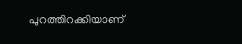പുറത്തിറക്കിയാണ്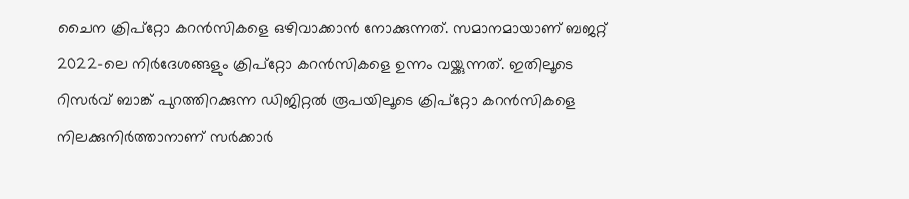ചൈന ക്രിപ്‌റ്റോ കറന്‍സികളെ ഒഴിവാക്കാന്‍ നോക്കുന്നത്. സമാനമായാണ് ബജറ്റ് 2022-ലെ നിര്‍ദേശങ്ങളും ക്രിപ്‌റ്റോ കറന്‍സികളെ ഉന്നം വയ്ക്കുന്നത്. ഇതിലൂടെ റിസര്‍വ് ബാങ്ക് പുറത്തിറക്കുന്ന ഡിജിറ്റല്‍ രൂപയിലൂടെ ക്രിപ്‌റ്റോ കറന്‍സികളെ നിലക്കുനിര്‍ത്താനാണ് സര്‍ക്കാര്‍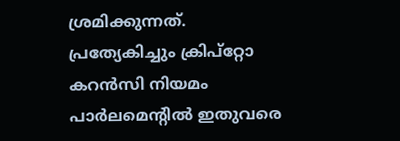ശ്രമിക്കുന്നത്. പ്രത്യേകിച്ചും ക്രിപ്‌റ്റോ കറന്‍സി നിയമം പാര്‍ലമെന്റില്‍ ഇതുവരെ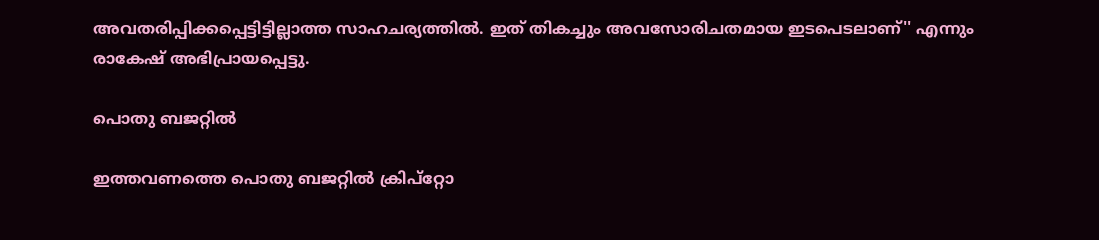അവതരിപ്പിക്കപ്പെട്ടിട്ടില്ലാത്ത സാഹചര്യത്തില്‍. ഇത് തികച്ചും അവസോരിചതമായ ഇടപെടലാണ്'' എന്നും രാകേഷ് അഭിപ്രായപ്പെട്ടു.

പൊതു ബജറ്റില്‍

ഇത്തവണത്തെ പൊതു ബജറ്റില്‍ ക്രിപ്‌റ്റോ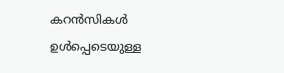കറന്‍സികള്‍ ഉള്‍പ്പെടെയുള്ള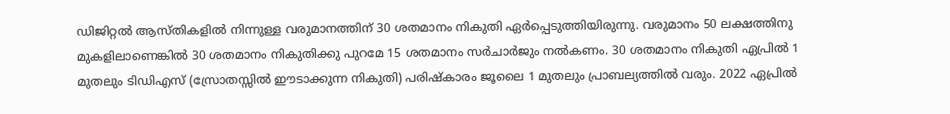ഡിജിറ്റല്‍ ആസ്തികളില്‍ നിന്നുള്ള വരുമാനത്തിന് 30 ശതമാനം നികുതി ഏര്‍പ്പെടുത്തിയിരുന്നു. വരുമാനം 50 ലക്ഷത്തിനു മുകളിലാണെങ്കില്‍ 30 ശതമാനം നികുതിക്കു പുറമേ 15 ശതമാനം സര്‍ചാര്‍ജും നല്‍കണം. 30 ശതമാനം നികുതി ഏപ്രില്‍ 1 മുതലും ടിഡിഎസ് (സ്രോതസ്സില്‍ ഈടാക്കുന്ന നികുതി) പരിഷ്‌കാരം ജൂലൈ 1 മുതലും പ്രാബല്യത്തില്‍ വരും. 2022 ഏപ്രില്‍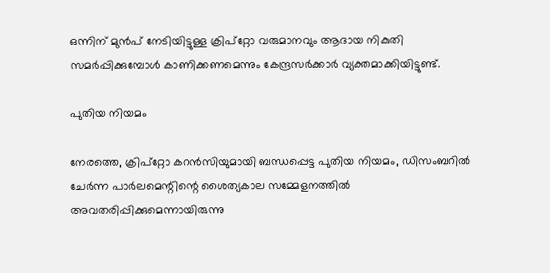ഒന്നിന് മുന്‍പ് നേടിയിട്ടുള്ള ക്രിപ്‌റ്റോ വരുമാനവും ആദായ നികുതി സമര്‍പ്പിക്കുമ്പോള്‍ കാണിക്കണമെന്നും കേന്ദ്രസര്‍ക്കാര്‍ വ്യക്തമാക്കിയിട്ടുണ്ട്.

പുതിയ നിയമം

നേരത്തെ, ക്രിപ്റ്റോ കറന്‍സിയുമായി ബന്ധപ്പെട്ട പുതിയ നിയമം, ഡിസംബറില്‍ ചേര്‍ന്ന പാര്‍ലമെന്റിന്റെ ശൈത്യകാല സമ്മേളനത്തില്‍ അവതരിപ്പിക്കുമെന്നായിരുന്നു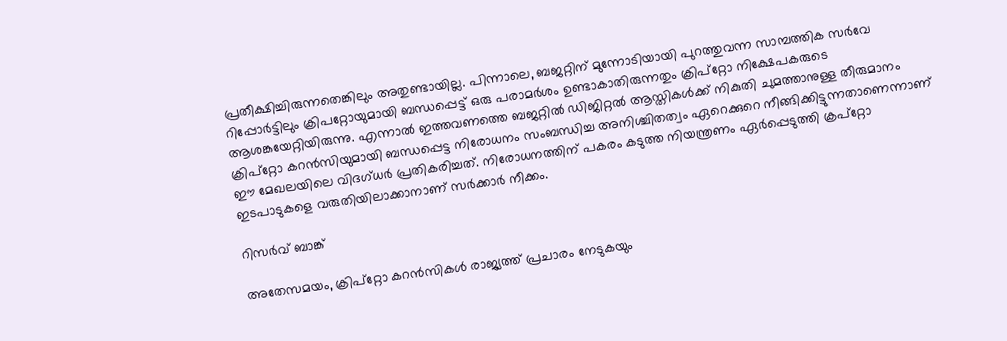പ്രതീക്ഷിച്ചിരുന്നതെങ്കിലും അതുണ്ടായില്ല. പിന്നാലെ, ബജറ്റിന് മുന്നോടിയായി പുറത്തുവന്ന സാമ്പത്തിക സര്‍വേ റിപ്പോര്‍ട്ടിലും ക്രിപറ്റോയുമായി ബന്ധപ്പെട്ട് ഒരു പരാമര്‍ശം ഉണ്ടാകാതിരുന്നതും ക്രിപ്റ്റോ നിക്ഷേപകരുടെ ആശങ്കയേറ്റിയിരുന്നു. എന്നാല്‍ ഇത്തവണത്തെ ബജറ്റില്‍ ഡിജിറ്റല്‍ ആസ്തികള്‍ക്ക് നികുതി ചുമത്താനുള്ള തീരുമാനം ക്രിപ്‌റ്റോ കറന്‍സിയുമായി ബന്ധപ്പെട്ട നിരോധനം സംബന്ധിച്ച അനിശ്ചിതത്വം ഏറെക്കുറെ നീങ്ങിക്കിട്ടുന്നതാണെന്നാണ് ഈ മേഖലയിലെ വിദഗ്ധര്‍ പ്രതികരിച്ചത്. നിരോധനത്തിന് പകരം കടുത്ത നിയന്ത്രണം ഏര്‍പ്പെടുത്തി ക്രപ്‌റ്റോ ഇടപാടുകളെ വരുതിയിലാക്കാനാണ് സര്‍ക്കാര്‍ നീക്കം.

റിസര്‍വ് ബാങ്ക്

അതേസമയം, ക്രിപ്റ്റോ കറന്‍സികള്‍ രാജ്യത്ത് പ്രചാരം നേടുകയും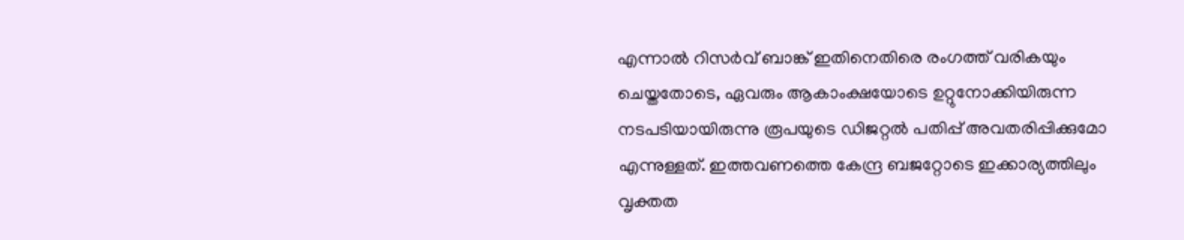എന്നാല്‍ റിസര്‍വ് ബാങ്ക് ഇതിനെതിരെ രംഗത്ത് വരികയും ചെയ്തതോടെ, ഏവരും ആകാംക്ഷയോടെ ഉറ്റുനോക്കിയിരുന്ന നടപടിയായിരുന്നു രൂപയുടെ ഡിജറ്റല്‍ പതിപ്പ് അവതരിപ്പിക്കുമോ എന്നുള്ളത്. ഇത്തവണത്തെ കേന്ദ്ര ബജറ്റോടെ ഇക്കാര്യത്തിലും വൃക്തത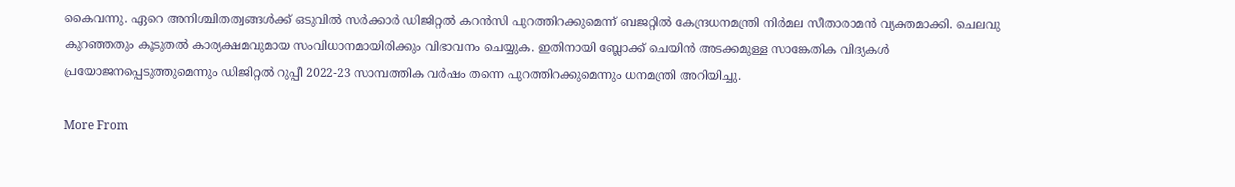കൈവന്നു. ഏറെ അനിശ്ചിതത്വങ്ങള്‍ക്ക് ഒടുവില്‍ സര്‍ക്കാര്‍ ഡിജിറ്റല്‍ കറന്‍സി പുറത്തിറക്കുമെന്ന് ബജറ്റില്‍ കേന്ദ്രധനമന്ത്രി നിര്‍മല സീതാരാമന്‍ വ്യക്തമാക്കി. ചെലവു കുറഞ്ഞതും കൂടുതല്‍ കാര്യക്ഷമവുമായ സംവിധാനമായിരിക്കും വിഭാവനം ചെയ്യുക. ഇതിനായി ബ്ലോക്ക് ചെയിന്‍ അടക്കമുള്ള സാങ്കേതിക വിദ്യകള്‍ പ്രയോജനപ്പെടുത്തുമെന്നും ഡിജിറ്റല്‍ റുപ്പീ 2022-23 സാമ്പത്തിക വര്‍ഷം തന്നെ പുറത്തിറക്കുമെന്നും ധനമന്ത്രി അറിയിച്ചു.

More From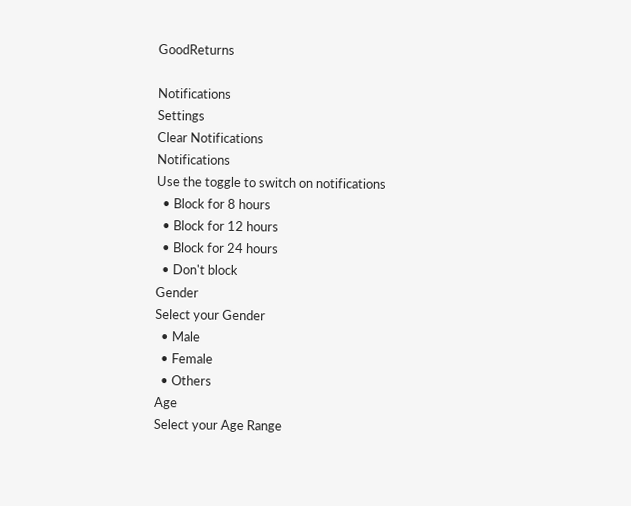GoodReturns

Notifications
Settings
Clear Notifications
Notifications
Use the toggle to switch on notifications
  • Block for 8 hours
  • Block for 12 hours
  • Block for 24 hours
  • Don't block
Gender
Select your Gender
  • Male
  • Female
  • Others
Age
Select your Age Range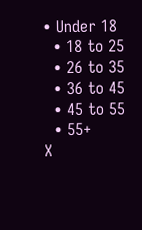• Under 18
  • 18 to 25
  • 26 to 35
  • 36 to 45
  • 45 to 55
  • 55+
X